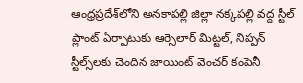ఆంధ్రప్రదేశ్‌లోని అనకాపల్లి జిల్లా నక్కపల్లి వద్ద స్టీల్‌ ప్లాంట్‌ ఏర్పాటుకు ఆర్సెలార్‌ మిట్టల్‌, నిప్పన్‌ స్టీల్స్‌లకు చెందిన జాయింట్‌ వెంచర్‌ కంపెనీ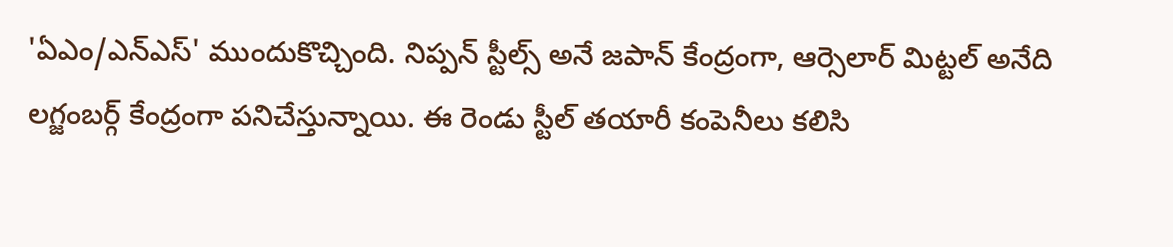'ఏఎం/ఎన్‌ఎస్‌' ముందుకొచ్చింది. నిప్పన్‌ స్టీల్స్‌ అనే జపాన్‌ కేంద్రంగా, ఆర్సెలార్‌ మిట్టల్‌ అనేది లగ్జంబర్గ్ కేంద్రంగా పనిచేస్తున్నాయి. ఈ రెండు స్టీల్ తయారీ కంపెనీలు కలిసి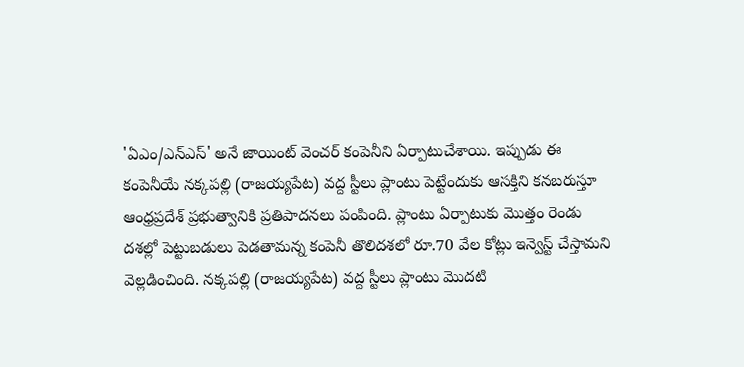'ఏఎం/ఎన్‌ఎస్‌' అనే జాయింట్ వెంచర్ కంపెనీని ఏర్పాటుచేశాయి. ఇప్పుడు ఈ కంపెనీయే నక్కపల్లి (రాజయ్యపేట) వద్ద స్టీలు ప్లాంటు పెట్టేందుకు ఆసక్తిని కనబరుస్తూ ఆంధ్రప్రదేశ్‌ ప్రభుత్వానికి ప్రతిపాదనలు పంపింది. ప్లాంటు ఏర్పాటుకు మొత్తం రెండు దశల్లో పెట్టుబడులు పెడతామన్న కంపెనీ తొలిదశలో రూ.70 వేల కోట్లు ఇన్వెస్ట్ చేస్తామని వెల్లడించింది. నక్కపల్లి (రాజయ్యపేట) వద్ద స్టీలు ప్లాంటు మొదటి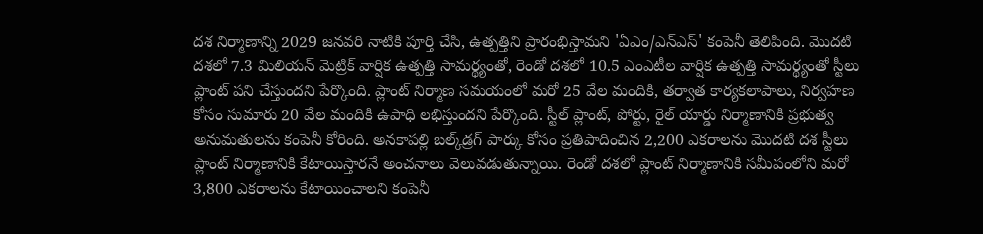దశ నిర్మాణాన్ని 2029 జనవరి నాటికి పూర్తి చేసి, ఉత్పత్తిని ప్రారంభిస్తామని 'ఏఎం/ఎన్‌ఎస్‌' కంపెనీ తెలిపింది. మొదటి దశలో 7.3 మిలియన్‌ మెట్రిక్‌ వార్షిక ఉత్పత్తి సామర్థ్యంతో, రెండో దశలో 10.5 ఎంఎటీల వార్షిక ఉత్పత్తి సామర్థ్యంతో స్టీలు ప్లాంట్‌ పని చేస్తుందని పేర్కొంది. ప్లాంట్‌ నిర్మాణ సమయంలో మరో 25 వేల మందికి, తర్వాత కార్యకలాపాలు, నిర్వహణ కోసం సుమారు 20 వేల మందికి ఉపాధి లభిస్తుందని పేర్కొంది. స్టీల్‌ ప్లాంట్‌, పోర్టు, రైల్‌ యార్డు నిర్మాణానికి ప్రభుత్వ అనుమతులను కంపెనీ కోరింది. అనకాపల్లి బల్క్‌డ్రగ్‌ పార్కు కోసం ప్రతిపాదించిన 2,200 ఎకరాలను మొదటి దశ స్టీలు ప్లాంట్‌ నిర్మాణానికి కేటాయిస్తారనే అంచనాలు వెలువడుతున్నాయి. రెండో దశలో ప్లాంట్‌ నిర్మాణానికి సమీపంలోని మరో 3,800 ఎకరాలను కేటాయించాలని కంపెనీ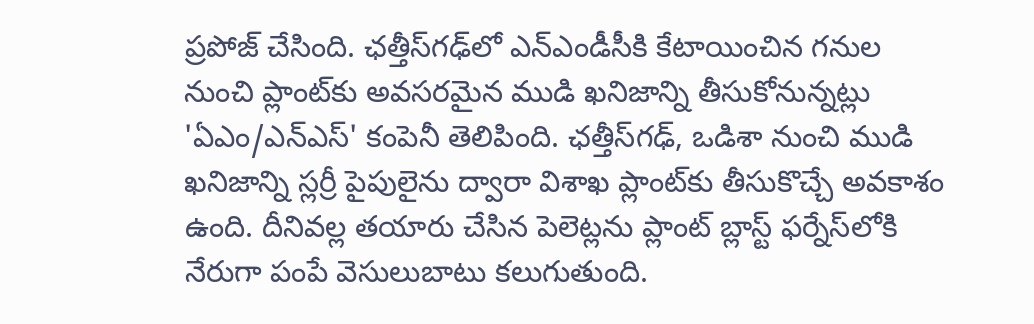ప్రపోజ్ చేసింది. ఛత్తీస్‌గఢ్‌లో ఎన్‌ఎండీసీకి కేటాయించిన గనుల నుంచి ప్లాంట్‌కు అవసరమైన ముడి ఖనిజాన్ని తీసుకోనున్నట్లు 'ఏఎం/ఎన్‌ఎస్‌' కంపెనీ తెలిపింది. ఛత్తీస్‌గఢ్, ఒడిశా నుంచి ముడి ఖనిజాన్ని స్లర్రీ పైపులైను ద్వారా విశాఖ ప్లాంట్‌కు తీసుకొచ్చే అవకాశం ఉంది. దీనివల్ల తయారు చేసిన పెలెట్లను ప్లాంట్‌ బ్లాస్ట్‌ ఫర్నేస్‌లోకి నేరుగా పంపే వెసులుబాటు కలుగుతుంది.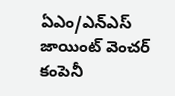ఏఎం/ఎన్‌ఎస్‌ జాయింట్ వెంచర్ కంపెనీ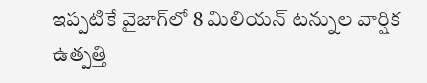ఇప్పటికే వైజాగ్‌లో 8 మిలియన్‌ టన్నుల వార్షిక ఉత్పత్తి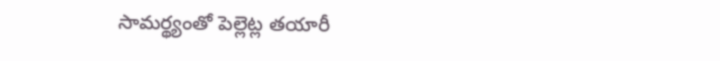సామర్థ్యంతో పెల్లెట్ల తయారీ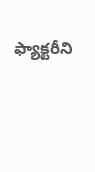ఫ్యాక్టరీని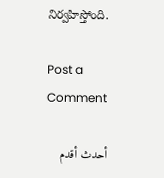నిర్వహిస్తోంది.

Post a Comment

أحدث أقدم